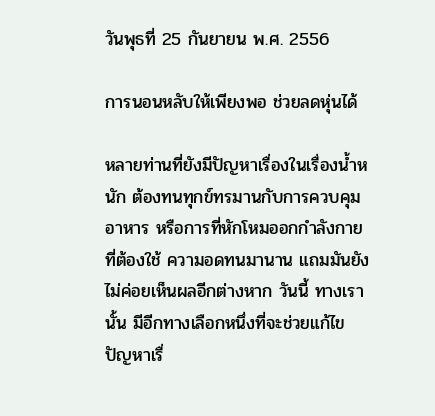วันพุธที่ 25 กันยายน พ.ศ. 2556

การนอนหลับให้เพียงพอ ช่วยลดหุ่นได้

หลายท่านที่ยังมีปัญหาเรื่องในเรื่องน้ำหนัก ต้องทนทุกข์ทรมานกับการควบคุมอาหาร หรือการที่หักโหมออกกำลังกายที่ต้องใช้ ความอดทนมานาน แถมมันยังไม่ค่อยเห็นผลอีกต่างหาก วันนี้ ทางเรานั้น มีอีกทางเลือกหนึ่งที่จะช่วยแก้ไข
ปัญหาเรื่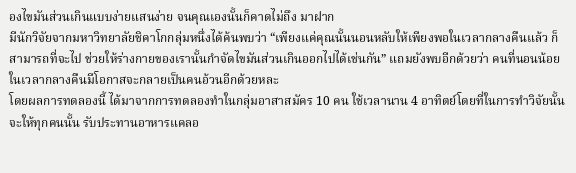องไขมันส่วนเกินแบบง่ายแสนง่าย จนคุณเองนั้นก็คาดไม่ถึง มาฝาก
มีนักวิจัยจากมหาวิทยาลัยชิคาโกกลุ่มหนึ่งได้ค้นพบว่า “เพียงแค่คุณนั้นนอนหลับให้เพียงพอในเวลากลางคืนแล้ว ก็สามารถที่จะไป ช่วยให้ร่างกายของเรานั้นกำจัดไขมันส่วนเกินออกไปได้เช่นกัน” แถมยังพบอีกด้วยว่า คนที่นอนน้อยในเวลากลางคืนมีโอกาสจะกลายเป็นคนอ้วนอีกด้วยหละ
โดยผลการทดลองนี้ ได้มาจากการทดลองทำในกลุ่มอาสาสมัคร 10 คน ใช้เวลานาน 4 อาทิตย์โดยที่ในการทำวิจัยนั้นจะให้ทุกคนนั้น รับประทานอาหารแคลอ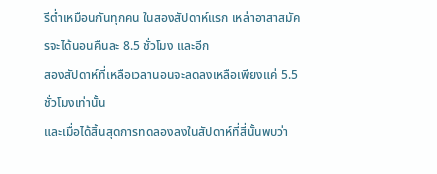รีต่ำเหมือนกันทุกคน ในสองสัปดาห์แรก เหล่าอาสาสมัครจะได้นอนคืนละ 8.5 ชั่วโมง และอีก
สองสัปดาห์ที่เหลือเวลานอนจะลดลงเหลือเพียงแค่ 5.5 ชั่วโมงเท่านั้น
และเมื่อได้สิ้นสุดการทดลองลงในสัปดาห์ที่สี่นั้นพบว่า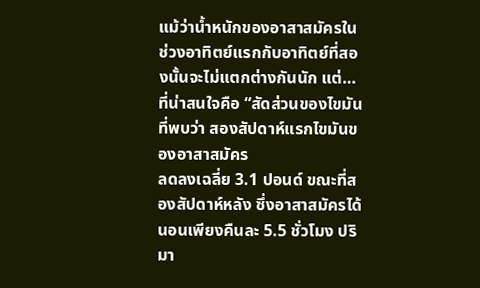แม้ว่าน้ำหนักของอาสาสมัครในช่วงอาทิตย์แรกกับอาทิตย์ที่สองนั้นจะไม่แตกต่างกันนัก แต่…ที่น่าสนใจคือ “สัดส่วนของไขมันที่พบว่า สองสัปดาห์แรกไขมันของอาสาสมัคร
ลดลงเฉลี่ย 3.1 ปอนด์ ขณะที่สองสัปดาห์หลัง ซึ่งอาสาสมัครได้นอนเพียงคืนละ 5.5 ชั่วโมง ปริมา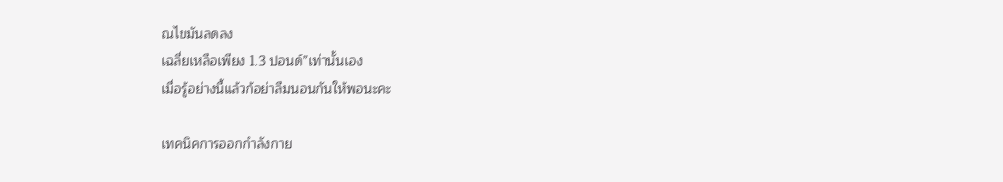ณไขมันลดลง
เฉลี่ยเหลือเพียง 1.3 ปอนด์”เท่านั้นเอง
เมื่อรู้อย่างนี้แล้วก้อย่าลืมนอนกันให้พอนะคะ

เทคนิคการออกกำลังกาย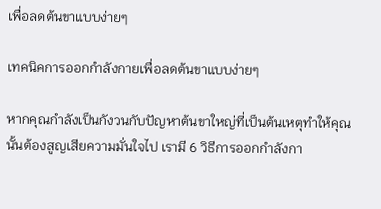เพื่อลดต้นขาแบบง่ายๆ

เทคนิคการออกกำลังกายเพื่อลดต้นขาแบบง่ายๆ

หากคุณกำลังเป็นกังวนกับปัญหาต้นขาใหญ่ที่เป็นต้นเหตุทำให้คุณนั้นต้องสูญเสียความมั่นใจไป เรามี 6 วิธีการออกกำลังกา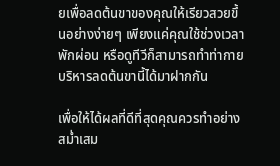ยเพื่อลดต้นขาของคุณให้เรียวสวยขึ้นอย่างง่ายๆ เพียงแค่คุณใช้ช่วงเวลาพักผ่อน หรือดูทีวีก็สามารถทำท่ากายบริหารลดต้นขานี้ได้มาฝากกัน

เพื่อให้ได้ผลที่ดีที่สุดคุณควรทำอย่างสม่ำเสม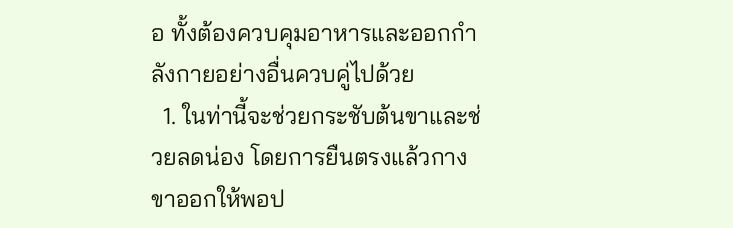อ ทั้งต้องควบคุมอาหารและออกกำลังกายอย่างอื่นควบคู่ไปด้วย
  1. ในท่านี้จะช่วยกระชับต้นขาและช่วยลดน่อง โดยการยืนตรงแล้วกางขาออกให้พอป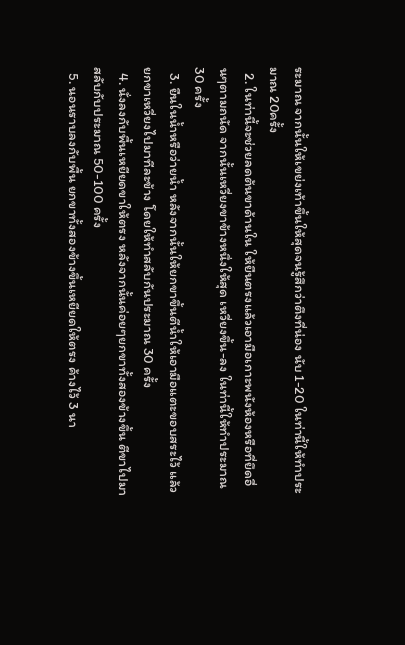ระมาณ จากนั้นให้เขย่งเท้าขึ้นให้สุดจนรู้สึกว่าตึงที่น่อง นับ 1-20 ในท่านี้ให้ทำประมาณ 20ครั้ง
  2. ในท่านี้จะช่วยลดต้นขาด้านใน ให้ยืนตรงแล้วเอามือเกาะพนังห้องหรือที่ยึดอื่นๆตามถนัด จากนั้นเหวี่ยงขาข้างหนึ่งให้สุด เหวี่ยงขึ้น-ลง ในท่านี้ให้ทำประมาณ 30 ครั้ง
  3. ยืนในน้ำหรือว่ายน้ำ หลังจากนั้นให้ยกขาขึ้นตีน้ำให้เอามือแตะขอบสระไว้ แล้วยกขาเหวี่ยงไปมาทีละข้าง โดยให้ทำสลับกันประมาณ 30 ครั้ง
  4. นั่งลงกับพื้นเหยียดขาให้ตรง หลังจากนั้นค่อยๆยกขาทั้งสองข้างขึ้น ตีขาไปมาสลับกับประมาณ 50-100 ครั้ง
  5. นอนราบลงกับพื้น ยกขาทั้งสองข้างขึ้นเหยียดให้ตรง ค้างไว้ 3 นา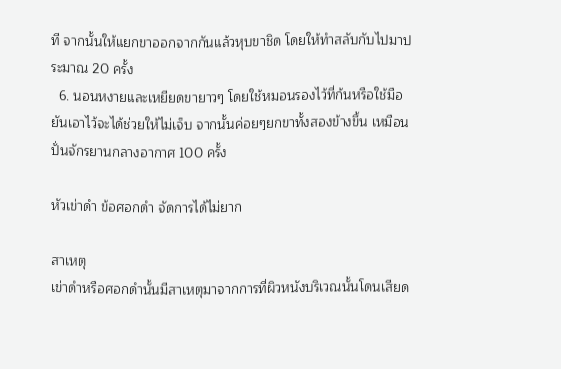ที จากนั้นให้แยกขาออกจากกันแล้วหุบขาชิด โดยให้ทำสลับกับไปมาประมาณ 20 ครั้ง
  6. นอนหงายและเหยียดขายาวๆ โดยใช้หมอนรองไว้ที่ก้นหรือใช้มือยันเอาไว้จะได้ช่วยให้ไม่เจ็บ จากนั้นค่อยๆยกขาทั้งสองข้างขึ้น เหมือนปั่นจักรยานกลางอากาศ 100 ครั้ง

หัวเข่าดำ ข้อศอกดำ จัดการได้ไม่ยาก

สาเหตุ
เข่าดำหรือศอกดำนั้นมีสาเหตุมาจากการที่ผิวหนังบริเวณนั้นโดนเสียด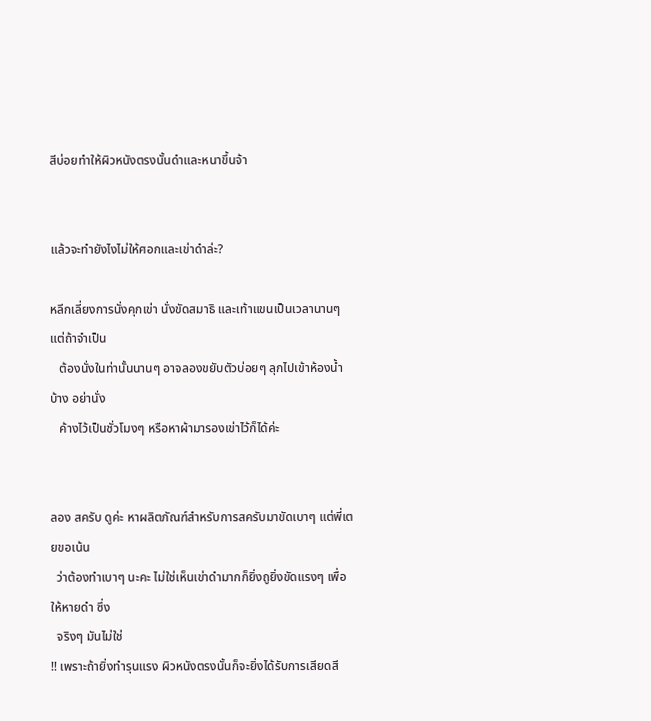สีบ่อยทำให้ผิวหนังตรงนั้นดำและหนาขึ้นจ้า


แล้วจะทำยังไงไม่ให้ศอกและเข่าดำล่ะ?

หลีกเลี่ยงการนั่งคุกเข่า นั่งขัดสมาธิ และเท้าแขนเป็นเวลานานๆ แต่ถ้าจำเป็น
   ต้องนั่งในท่านั้นนานๆ อาจลองขยับตัวบ่อยๆ ลุกไปเข้าห้องน้ำบ้าง อย่านั่ง
   ค้างไว้เป็นชั่วโมงๆ หรือหาผ้ามารองเข่าไว้ก็ได้ค่ะ


ลอง สครับ ดูค่ะ หาผลิตภัณฑ์สำหรับการสครับมาขัดเบาๆ แต่พี่เตยขอเน้น
  ว่าต้องทำเบาๆ นะคะ ไม่ใช่เห็นเข่าดำมากก็ยิ่งถูยิ่งขัดแรงๆ เพื่อให้หายดำ ซึ่ง
  จริงๆ มันไม่ใช่
!! เพราะถ้ายิ่งทำรุนแรง ผิวหนังตรงนั้นก็จะยิ่งได้รับการเสียดสี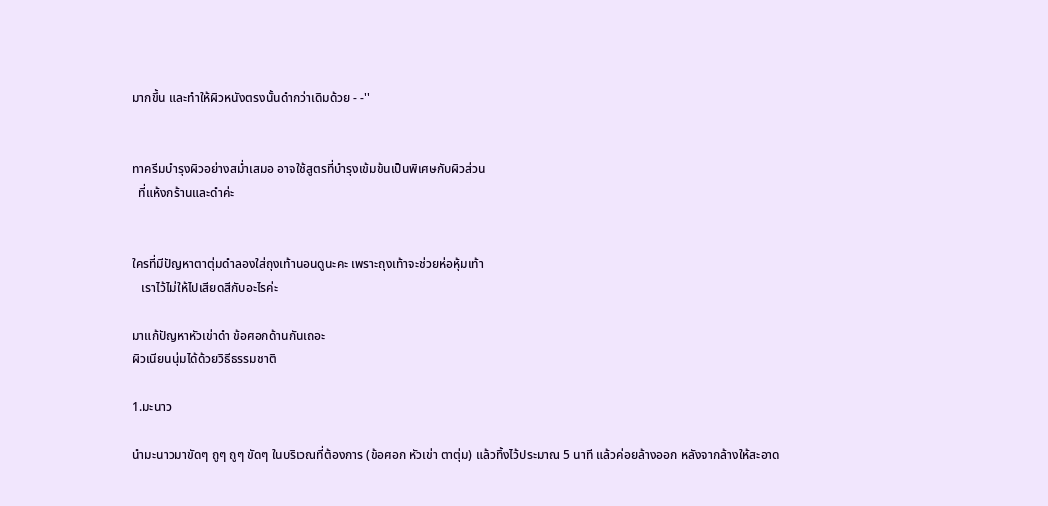มากขึ้น และทำให้ผิวหนังตรงนั้นดำกว่าเดิมด้วย - -''


ทาครีมบำรุงผิวอย่างสม่ำเสมอ อาจใช้สูตรที่บำรุงเข้มข้นเป็นพิเศษกับผิวส่วน
  ที่แห้งกร้านและดำค่ะ


ใครที่มีปัญหาตาตุ่มดำลองใส่ถุงเท้านอนดูนะคะ เพราะถุงเท้าจะช่วยห่อหุ้มเท้า
   เราไว้ไม่ให้ไปเสียดสีกับอะไรค่ะ

มาแก้ปัญหาหัวเข่าดำ ข้อศอกด้านกันเถอะ
ผิวเนียนนุ่มได้ด้วยวิธีธรรมชาติ

1.มะนาว

นำมะนาวมาขัดๆ ถูๆ ถูๆ ขัดๆ ในบริเวณที่ต้องการ (ข้อศอก หัวเข่า ตาตุ่ม) แล้วทิ้งไว้ประมาณ 5 นาที แล้วค่อยล้างออก หลังจากล้างให้สะอาด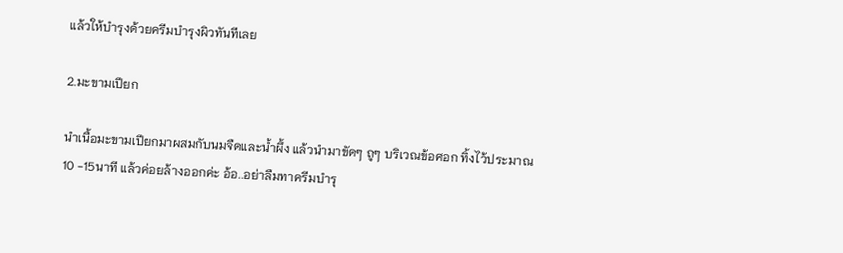แล้วให้บำรุงด้วยครีมบำรุงผิวทันทีเลย

2.มะขามเปียก

นำเนื้อมะขามเปียกมาผสมกับนมจืดและน้ำผึ้ง แล้วนำมาขัดๆ ถูๆ บริเวณข้อศอก ทิ้งไว้ประมาณ 10 -15นาที แล้วค่อยล้างออกค่ะ อ้อ..อย่าลืมทาครีมบำรุ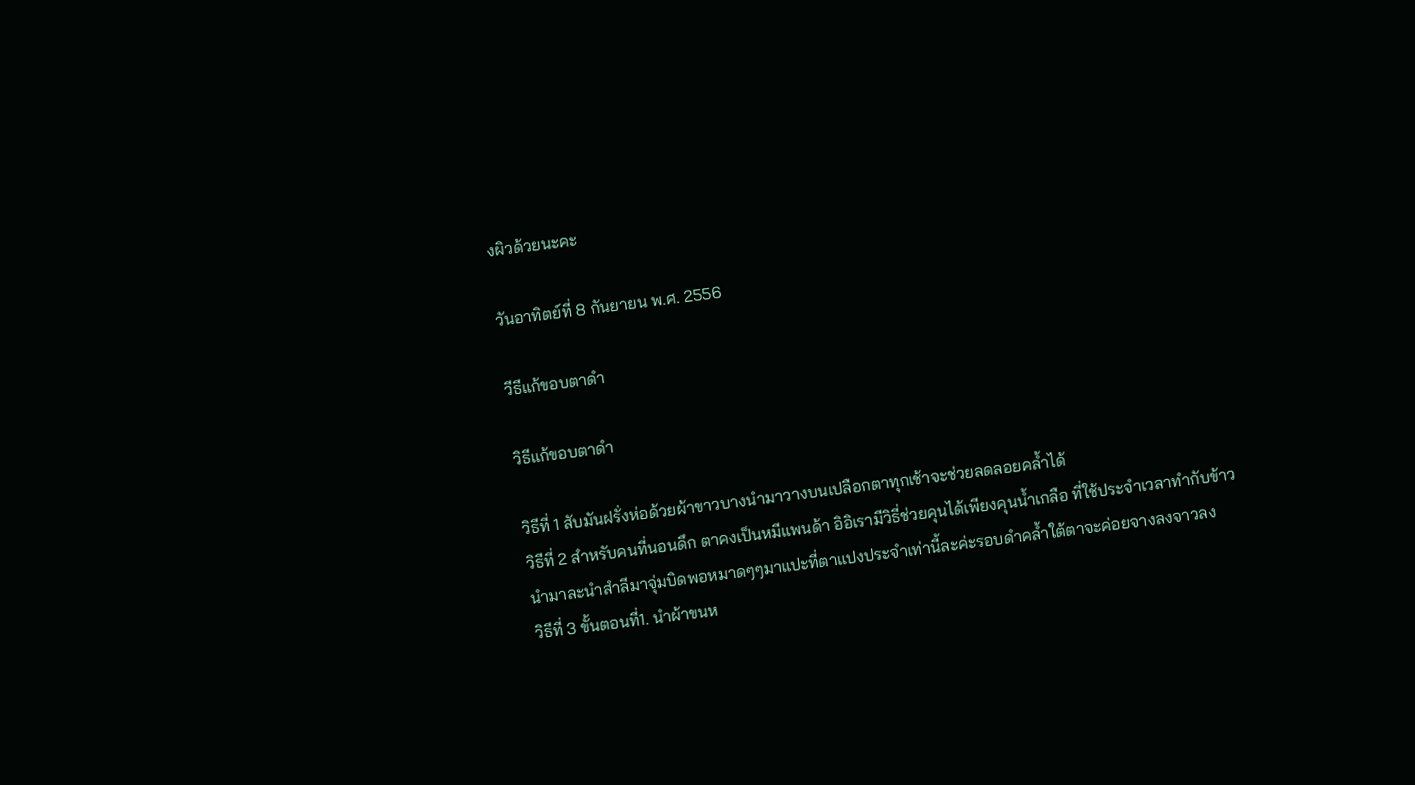งผิวด้วยนะคะ

วันอาทิตย์ที่ 8 กันยายน พ.ศ. 2556

วีธีแก้ขอบตาดำ

วิธีแก้ขอบตาดำ

วิธีที่ 1 สับมันฝรั่งห่อด้วยผ้าขาวบางนำมาวางบนเปลือกตาทุกเช้าจะช่วยลดลอยคล้ำได้
วิธีที่ 2 สำหรับคนที่นอนดึก ตาคงเป็นหมีแพนด้า อิอิเรามีวิธี่ช่วยคุนได้เพียงคุนน้ำเกลือ ที่ใช้ประจำเวลาทำกับข้าว
นำมาละนำสำลีมาจุ่มบิดพอหมาดๆๆมาแปะที่ตาแปงประจำเท่านี้ละค่ะรอบดำคล้ำใต้ตาจะค่อยจางลงจาวลง
วิธีที่ 3 ขั้นตอนที่1. นำผ้าขนห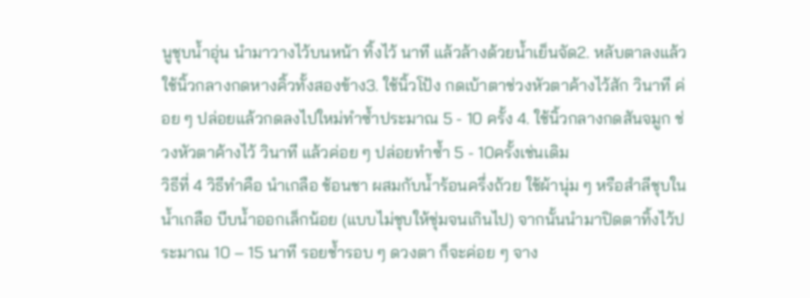นูชุบน้ำอุ่น นำมาวางไว้บนหน้า ทิ้งไว้ นาที แล้วล้างด้วยน้ำเย็นจัด2. หลับตาลงแล้วใช้นิ้วกลางกดหางคิ้วทั้งสองข้าง3. ใช้นิ้วโป้ง กดเบ้าตาช่วงหัวตาค้างไว้สัก วินาที ค่อย ๆ ปล่อยแล้วกดลงไปใหม่ทำซ้ำประมาณ 5 - 10 ครั้ง 4. ใช้นิ้วกลางกดสันจมูก ช่วงหัวตาค้างไว้ วินาที แล้วค่อย ๆ ปล่อยทำซ้ำ 5 - 10ครั้งเช่นเดิม
วิธีที่ 4 วิธีทำคือ นำเกลือ ช้อนชา ผสมกับน้ำร้อนครึ่งถ้วย ใช้ผ้านุ่ม ๆ หรือสำลีชุบในน้ำเกลือ บีบน้ำออกเล็กน้อย (แบบไม่ชุบให้ชุ่มจนเกินไป) จากนั้นนำมาปิดตาทิ้งไว้ประมาณ 10 – 15 นาที รอยช้ำรอบ ๆ ดวงตา ก็จะค่อย ๆ จาง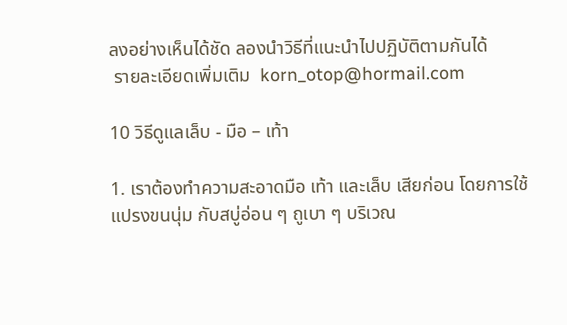ลงอย่างเห็นได้ชัด ลองนำวิธีที่แนะนำไปปฏิบัติตามกันได้
 รายละเอียดเพิ่มเติม  korn_otop@hormail.com

10 วิธีดูแลเล็บ - มือ – เท้า

1. เราต้องทำความสะอาดมือ เท้า และเล็บ เสียก่อน โดยการใช้แปรงขนนุ่ม กับสบู่อ่อน ๆ ถูเบา ๆ บริเวณ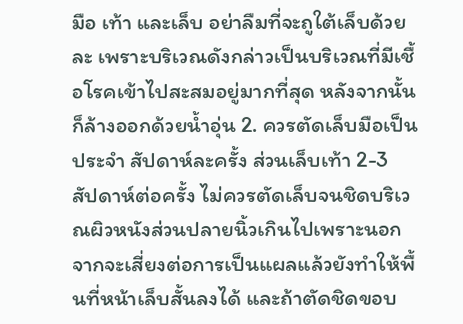มือ เท้า และเล็บ อย่าลืมที่จะถูใต้เล็บด้วยละ เพราะบริเวณดังกล่าวเป็นบริเวณที่มีเชื้อโรคเข้าไปสะสมอยู่มากที่สุด หลังจากนั้นก็ล้างออกด้วยน้ำอุ่น 2. ควรตัดเล็บมือเป็นประจำ สัปดาห์ละครั้ง ส่วนเล็บเท้า 2-3 สัปดาห์ต่อครั้ง ไม่ควรตัดเล็บจนชิดบริเวณผิวหนังส่วนปลายนิ้วเกินไปเพราะนอกจากจะเสี่ยงต่อการเป็นแผลแล้วยังทำให้พื้นที่หน้าเล็บสั้นลงได้ และถ้าตัดชิดขอบ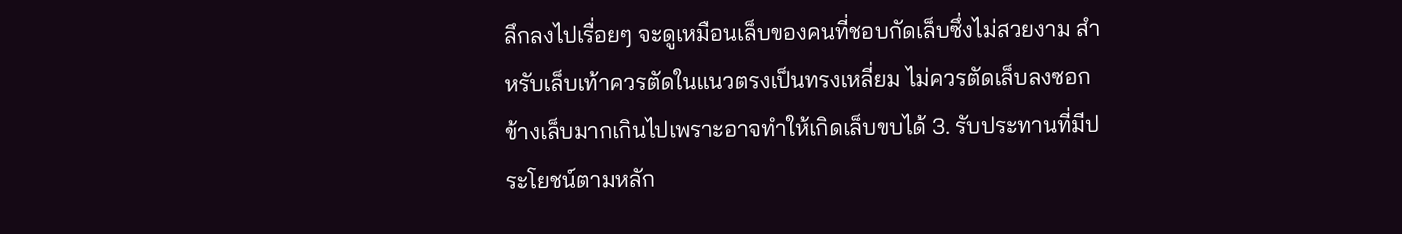ลึกลงไปเรื่อยๆ จะดูเหมือนเล็บของคนที่ชอบกัดเล็บซึ่งไม่สวยงาม สำหรับเล็บเท้าควรตัดในแนวตรงเป็นทรงเหลี่ยม ไม่ควรตัดเล็บลงซอกข้างเล็บมากเกินไปเพราะอาจทำให้เกิดเล็บขบได้ 3. รับประทานที่มีประโยชน์ตามหลัก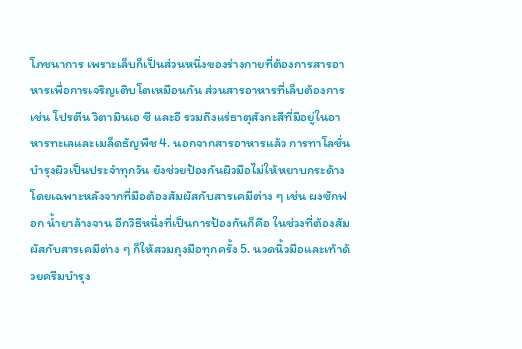โภชนาการ เพราะเล็บก็เป็นส่วนหนึ่งของร่างกายที่ต้องการสารอาหารเพื่อการเจริญเติบโตเหมือนกัน ส่วนสารอาหารที่เล็บต้องการ เช่น โปรตีน วิตามินเอ ซี และอี รวมถึงแร่ธาตุสังกะสีที่มีอยู่ในอาหารทะเลและเมล็ดธัญพืช 4. นอกจากสารอาหารแล้ว การทาโลชั่นบำรุงผิวเป็นประจำทุกวัน ยังช่วยป้องกันผิวมือไม่ให้หยาบกระด้าง โดยเฉพาะหลังจากที่มือต้องสัมผัสกับสารเคมีต่าง ๆ เช่น ผงซักฟอก น้ำยาล้างจาน อีกวิธีหนึ่งที่เป็นการป้องกันก็คือ ในช่วงที่ต้องสัมผัสกับสารเคมีต่าง ๆ ก็ให้สวมถุงมือทุกครั้ง 5. นวดนิ้วมือและเท้าด้วยครีมบำรุง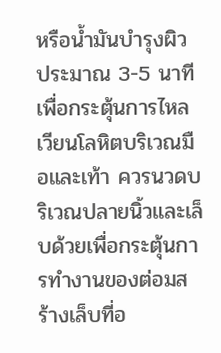หรือน้ำมันบำรุงผิว ประมาณ 3-5 นาที เพื่อกระตุ้นการไหลเวียนโลหิตบริเวณมือและเท้า ควรนวดบริเวณปลายนิ้วและเล็บด้วยเพื่อกระตุ้นการทำงานของต่อมสร้างเล็บที่อ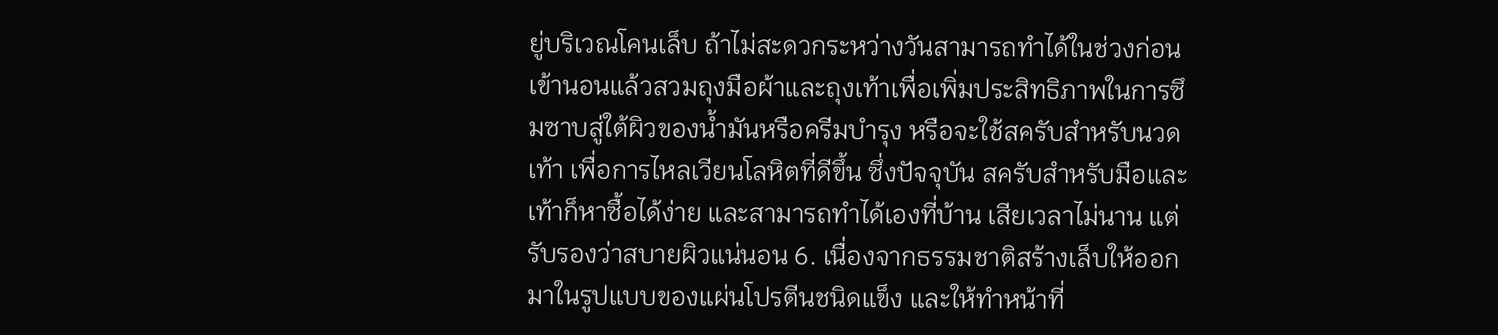ยู่บริเวณโคนเล็บ ถ้าไม่สะดวกระหว่างวันสามารถทำได้ในช่วงก่อนเข้านอนแล้วสวมถุงมือผ้าและถุงเท้าเพื่อเพิ่มประสิทธิภาพในการซึมซาบสู่ใต้ผิวของน้ำมันหรือครีมบำรุง หรือจะใช้สครับสำหรับนวดเท้า เพื่อการไหลเวียนโลหิตที่ดีขึ้น ซึ่งปัจจุบัน สครับสำหรับมือและเท้าก็หาซื้อได้ง่าย และสามารถทำได้เองที่บ้าน เสียเวลาไม่นาน แต่รับรองว่าสบายผิวแน่นอน 6. เนื่องจากธรรมชาติสร้างเล็บให้ออกมาในรูปแบบของแผ่นโปรตีนชนิดแข็ง และให้ทำหน้าที่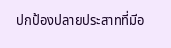ปกป้องปลายประสาทที่มีอ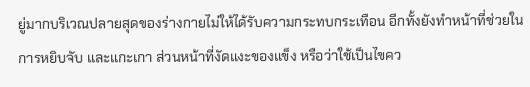ยู่มากบริเวณปลายสุดของร่างกายไม่ให้ได้รับความกระทบกระเทือน อีกทั้งยังทำหน้าที่ช่วยในการหยิบจับ และแกะเกา ส่วนหน้าที่งัดแงะของแข็ง หรือว่าใช้เป็นไขคว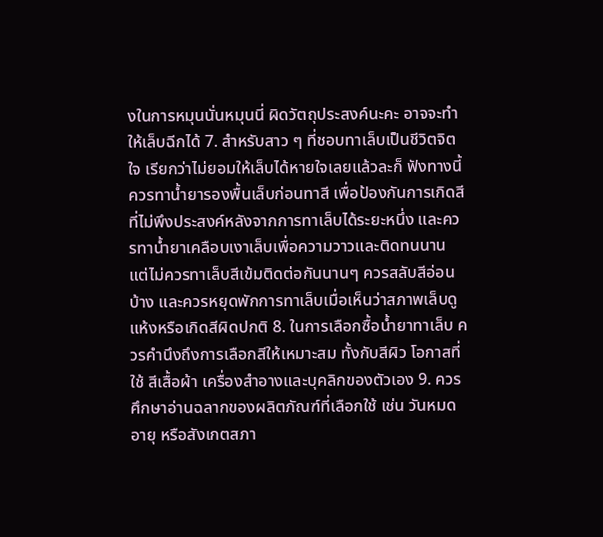งในการหมุนนั่นหมุนนี่ ผิดวัตถุประสงค์นะคะ อาจจะทำให้เล็บฉีกได้ 7. สำหรับสาว ๆ ที่ชอบทาเล็บเป็นชีวิตจิตใจ เรียกว่าไม่ยอมให้เล็บได้หายใจเลยแล้วละก็ ฟังทางนี้ ควรทาน้ำยารองพื้นเล็บก่อนทาสี เพื่อป้องกันการเกิดสีที่ไม่พึงประสงค์หลังจากการทาเล็บได้ระยะหนึ่ง และควรทาน้ำยาเคลือบเงาเล็บเพื่อความวาวและติดทนนาน แต่ไม่ควรทาเล็บสีเข้มติดต่อกันนานๆ ควรสลับสีอ่อนบ้าง และควรหยุดพักการทาเล็บเมื่อเห็นว่าสภาพเล็บดูแห้งหรือเกิดสีผิดปกติ 8. ในการเลือกซื้อน้ำยาทาเล็บ ควรคำนึงถึงการเลือกสีให้เหมาะสม ทั้งกับสีผิว โอกาสที่ใช้ สีเสื้อผ้า เครื่องสำอางและบุคลิกของตัวเอง 9. ควรศึกษาอ่านฉลากของผลิตภัณฑ์ที่เลือกใช้ เช่น วันหมดอายุ หรือสังเกตสภา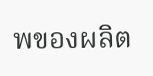พของผลิต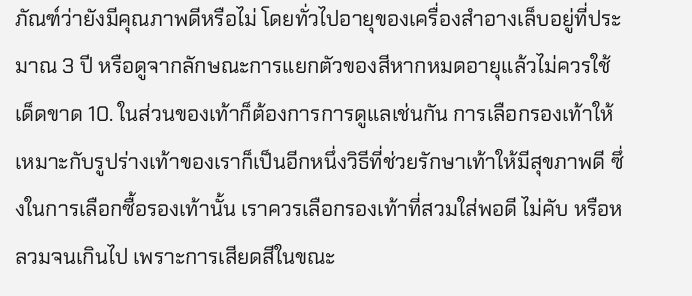ภัณฑ์ว่ายังมีคุณภาพดีหรือไม่ โดยทั่วไปอายุของเครื่องสำอางเล็บอยู่ที่ประมาณ 3 ปี หรือดูจากลักษณะการแยกตัวของสีหากหมดอายุแล้วไม่ควรใช้เด็ดขาด 10. ในส่วนของเท้าก็ต้องการการดูแลเช่นกัน การเลือกรองเท้าให้เหมาะกับรูปร่างเท้าของเราก็เป็นอีกหนึ่งวิธีที่ช่วยรักษาเท้าให้มีสุขภาพดี ซึ่งในการเลือกซื้อรองเท้านั้น เราควรเลือกรองเท้าที่สวมใส่พอดี ไม่คับ หรือหลวมจนเกินไป เพราะการเสียดสีในขณะ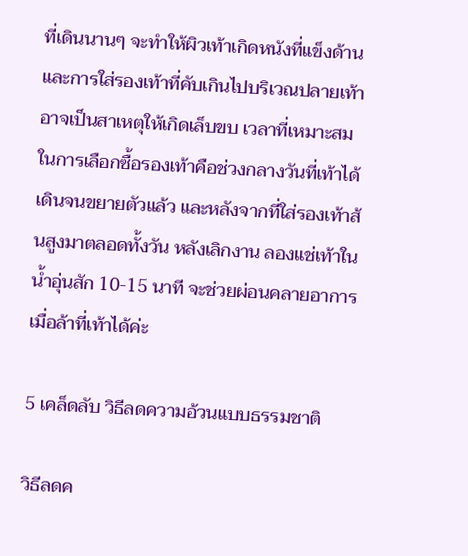ที่เดินนานๆ จะทำให้ผิวเท้าเกิดหนังที่แข็งด้าน และการใส่รองเท้าที่คับเกินไปบริเวณปลายเท้าอาจเป็นสาเหตุให้เกิดเล็บขบ เวลาที่เหมาะสมในการเลือกซื้อรองเท้าคือช่วงกลางวันที่เท้าได้เดินจนขยายตัวแล้ว และหลังจากที่ใส่รองเท้าส้นสูงมาตลอดทั้งวัน หลังเลิกงาน ลองแช่เท้าในน้ำอุ่นสัก 10-15 นาที จะช่วยผ่อนคลายอาการเมื่อล้าที่เท้าได้ค่ะ

5 เคล็ดลับ วิธีลดความอ้วนแบบธรรมชาติ

วิธีลดค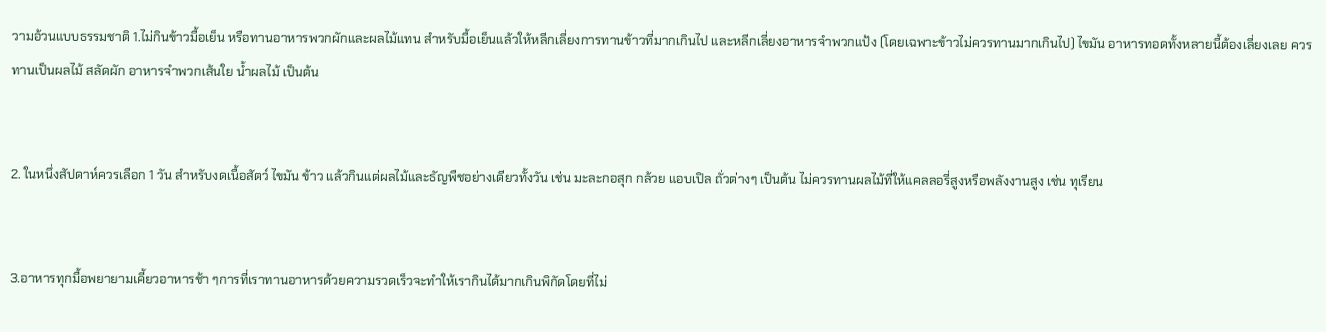วามอ้วนแบบธรรมชาติ 1.ไม่กินข้าวมื้อเย็น หรือทานอาหารพวกผักและผลไม้แทน สำหรับมื้อเย็นแล้วให้หลีกเลี่ยงการทานข้าวที่มากเกินไป และหลีกเลี่ยงอาหารจำพวกแป้ง (โดยเฉพาะข้าวไม่ควรทานมากเกินไป) ไขมัน อาหารทอดทั้งหลายนี้ต้องเลี่ยงเลย ควรทานเป็นผลไม้ สลัดผัก อาหารจำพวกเส้นใย น้ำผลไม้ เป็นต้น


2. ในหนึ่งสัปดาห์ควรเลือก 1 วัน สำหรับงดเนื้อสัตว์ ไขมัน ข้าว แล้วกินแต่ผลไม้และธัญพืชอย่างเดียวทั้งวัน เช่น มะละกอสุก กล้วย แอบเปิล ถั่วต่างๆ เป็นต้น ไม่ควรทานผลไม้ที่ให้แคลลอรี่สูงหรือพลังงานสูง เช่น ทุเรียน


3.อาหารทุกมื้อพยายามเคี้ยวอาหารช้า ๆการที่เราทานอาหารด้วยความรวดเร็วจะทำให้เรากินได้มากเกินพิกัดโดยที่ไม่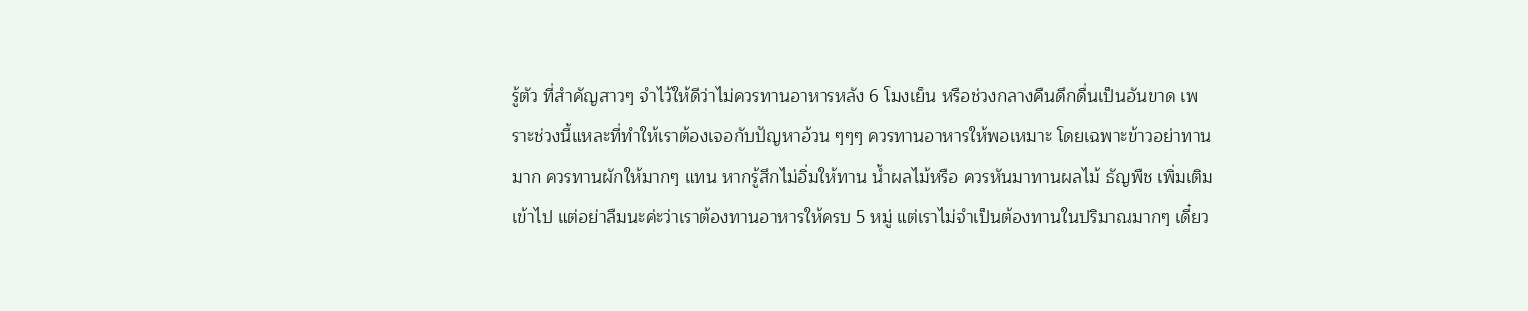รู้ตัว ที่สำคัญสาวๆ จำไว้ให้ดีว่าไม่ควรทานอาหารหลัง 6 โมงเย็น หรือช่วงกลางคืนดึกดื่นเป็นอันขาด เพราะช่วงนี้แหละที่ทำให้เราต้องเจอกับปัญหาอ้วน ๆๆๆ ควรทานอาหารให้พอเหมาะ โดยเฉพาะข้าวอย่าทานมาก ควรทานผักให้มากๆ แทน หากรู้สึกไม่อิ่มให้ทาน น้ำผลไม้หรือ ควรหันมาทานผลไม้ ธัญพืช เพิ่มเติมเข้าไป แต่อย่าลืมนะค่ะว่าเราต้องทานอาหารให้ครบ 5 หมู่ แต่เราไม่จำเป็นต้องทานในปริมาณมากๆ เดี๋ยว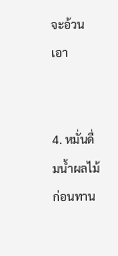จะอ้วนเอา


4. หมั่นดื่มน้ำผลไม้ก่อนทาน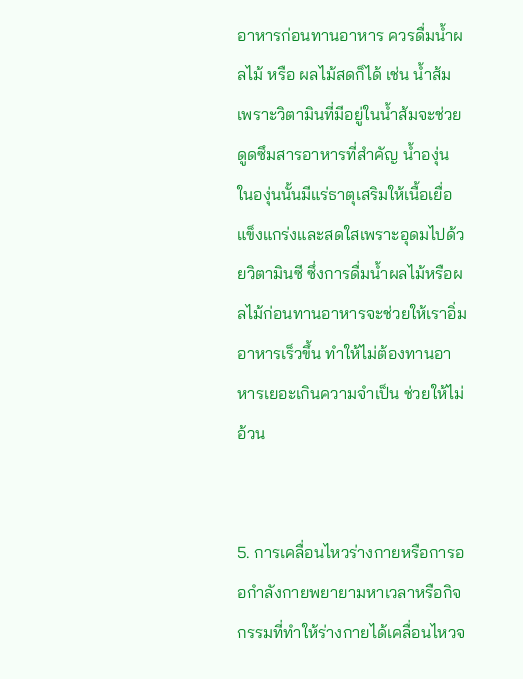อาหารก่อนทานอาหาร ควรดื่มน้ำผลไม้ หรือ ผลไม้สดก็ได้ เช่น น้ำส้ม เพราะวิตามินที่มีอยู่ในน้ำส้มจะช่วยดูดซึมสารอาหารที่สำคัญ น้ำองุ่น ในองุ่นนั้นมีแร่ธาตุเสริมให้เนื้อเยื่อแข็งแกร่งและสดใสเพราะอุดมไปด้วยวิตามินซี ซึ่งการดื่มน้ำผลไม้หรือผลไม้ก่อนทานอาหารจะช่วยให้เราอิ่มอาหารเร็วขึ้น ทำให้ไม่ต้องทานอาหารเยอะเกินความจำเป็น ช่วยให้ไม่อ้วน


5. การเคลื่อนไหวร่างกายหรือการออกำลังกายพยายามหาเวลาหรือกิจกรรมที่ทำให้ร่างกายได้เคลื่อนไหวจ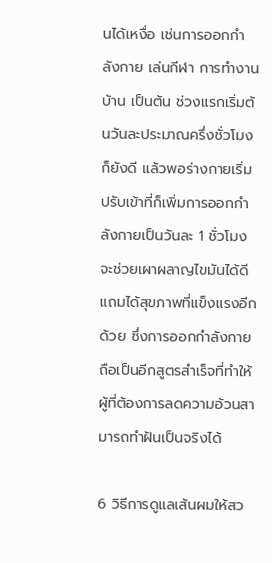นได้เหงื่อ เช่นการออกกำลังกาย เล่นกีฬา การทำงานบ้าน เป็นต้น ช่วงแรกเริ่มต้นวันละประมาณครึ่งชั่วโมงก็ยังดี แล้วพอร่างกายเริ่มปรับเข้าที่ก็เพิ่มการออกกำลังกายเป็นวันละ 1 ชั่วโมง จะช่วยเผาผลาญไขมันได้ดี แถมได้สุขภาพที่แข็งแรงอีกด้วย ซึ่งการออกกำลังกายถือเป็นอีกสูตรสำเร็จที่ทำให้ผู้ที่ต้องการลดความอ้วนสามารถทำฝันเป็นจริงได้

6 วิธีการดูแลเส้นผมให้สว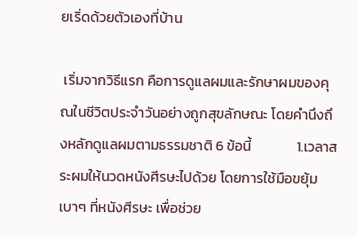ยเริ่ดด้วยตัวเองที่บ้าน

 เริ่มจากวิธีแรก คือการดูแลผมและรักษาผมของคุณในชีวิตประจำวันอย่างถูกสุขลักษณะ โดยคำนึงถึงหลักดูแลผมตามธรรมชาติ 6 ข้อนี้              1.เวลาสระผมให้นวดหนังศีรษะไปด้วย โดยการใช้มือขยุ้มเบาๆ ที่หนังศีรษะ เพื่อช่วย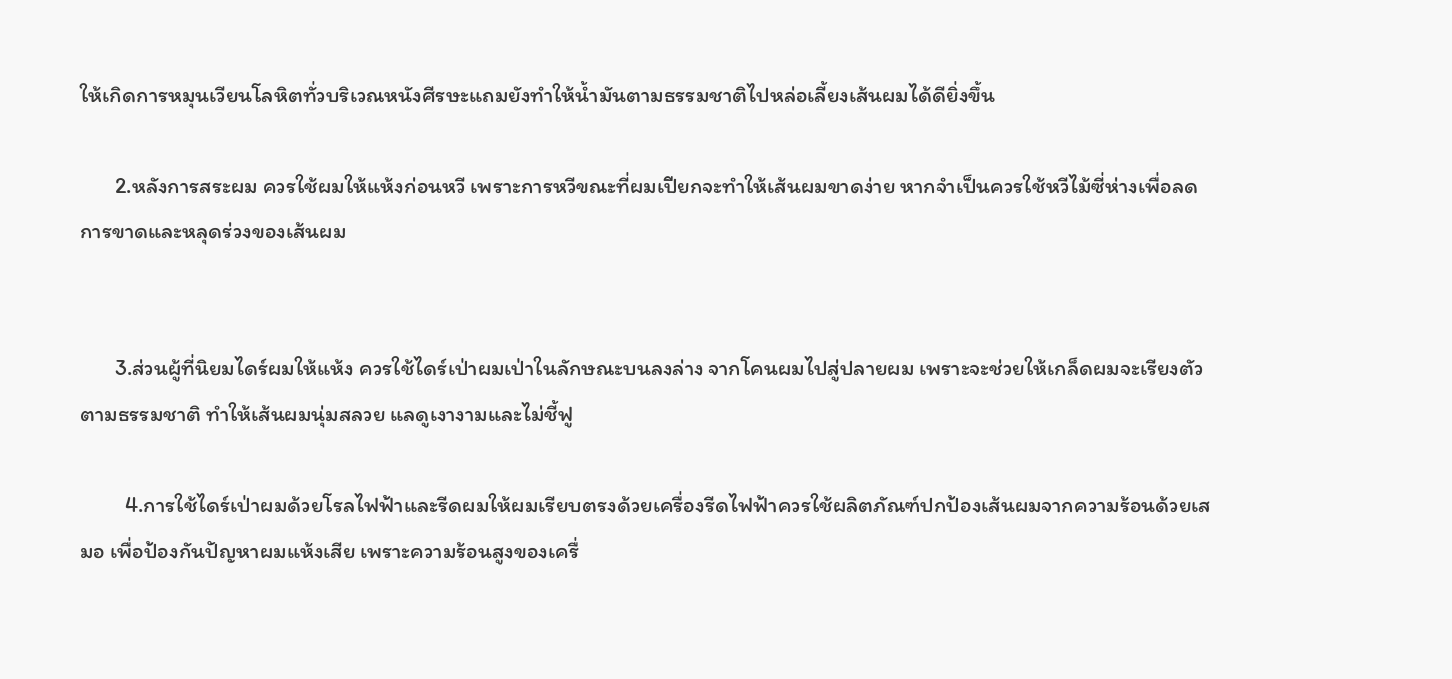ให้เกิดการหมุนเวียนโลหิตทั่วบริเวณหนังศีรษะแถมยังทำให้น้ำมันตามธรรมชาติไปหล่อเลี้ยงเส้นผมได้ดียิ่งขึ้น

       2.หลังการสระผม ควรใช้ผมให้แห้งก่อนหวี เพราะการหวีขณะที่ผมเปียกจะทำให้เส้นผมขาดง่าย หากจำเป็นควรใช้หวีไม้ซี่ห่างเพื่อลดการขาดและหลุดร่วงของเส้นผม


       3.ส่วนผู้ที่นิยมไดร์ผมให้แห้ง ควรใช้ไดร์เป่าผมเป่าในลักษณะบนลงล่าง จากโคนผมไปสู่ปลายผม เพราะจะช่วยให้เกล็ดผมจะเรียงตัวตามธรรมชาติ ทำให้เส้นผมนุ่มสลวย แลดูเงางามและไม่ชี้ฟู

         4.การใช้ไดร์เป่าผมด้วยโรลไฟฟ้าและรีดผมให้ผมเรียบตรงด้วยเครื่องรีดไฟฟ้าควรใช้ผลิตภัณฑ์ปกป้องเส้นผมจากความร้อนด้วยเสมอ เพื่อป้องกันปัญหาผมแห้งเสีย เพราะความร้อนสูงของเครื่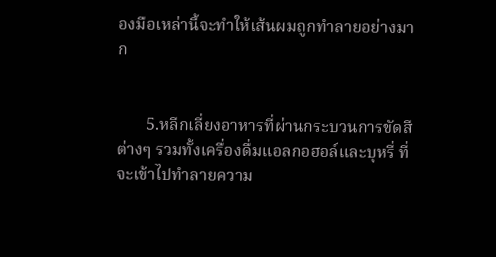องมือเหล่านี้จะทำให้เส้นผมถูกทำลายอย่างมาก


       5.หลีกเลี่ยงอาหารที่ผ่านกระบวนการขัดสีต่างๆ รวมทั้งเครื่องดื่มแอลกอฮอล์และบุหรี่ ที่จะเข้าไปทำลายความ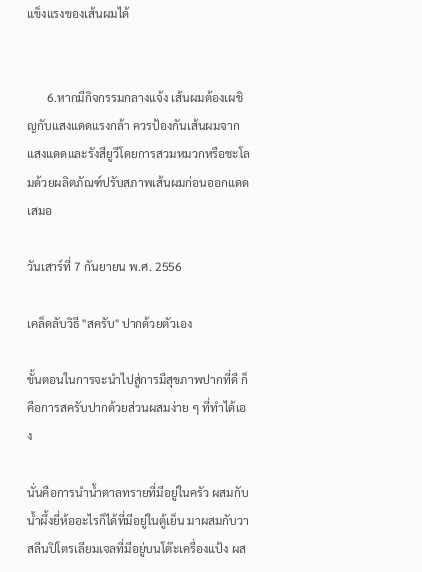แข็งแรงของเส้นผมได้


       6.หากมีกิจกรรมกลางแจ้ง เส้นผมต้องเผชิญกับแสงแดดแรงกล้า ควรป้องกันเส้นผมจากแสงแดดและรังสียูวีโดยการสวมหมวกหรือชะโลมด้วยผลิตภัณฑ์ปรับสภาพเส้นผมก่อนออกแดดเสมอ

วันเสาร์ที่ 7 กันยายน พ.ศ. 2556

เคล็ดลับวิธี "สครับ" ปากด้วยตัวเอง

ขั้นตอนในการจะนำไปสู่การมีสุขภาพปากที่ดี ก็คือการสครับปากด้วยส่วนผสมง่าย ๆ ที่ทำได้เอง

นั่นคือการนำน้ำตาลทรายที่มีอยู่ในครัว ผสมกับน้ำผึ้งยี่ห้ออะไรก็ได้ที่มีอยู่ในตู้เย็น มาผสมกับวาสลีนปิโตรเลียมเจลที่มีอยู่บนโต๊ะเครื่องแป้ง ผส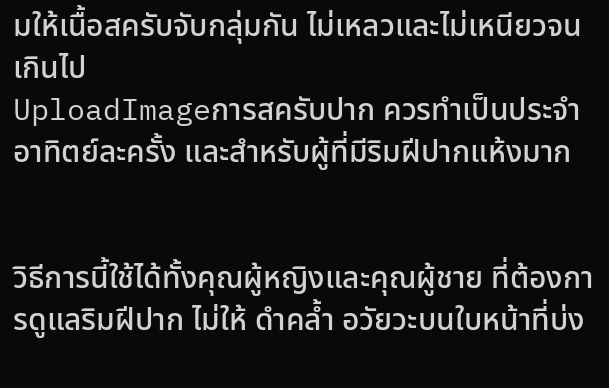มให้เนื้อสครับจับกลุ่มกัน ไม่เหลวและไม่เหนียวจนเกินไป
UploadImageการสครับปาก ควรทำเป็นประจำ อาทิตย์ละครั้ง และสำหรับผู้ที่มีริมฝีปากแห้งมาก


วิธีการนี้ใช้ได้ทั้งคุณผู้หญิงและคุณผู้ชาย ที่ต้องการดูแลริมฝีปาก ไม่ให้ ดำคล้ำ อวัยวะบนใบหน้าที่บ่ง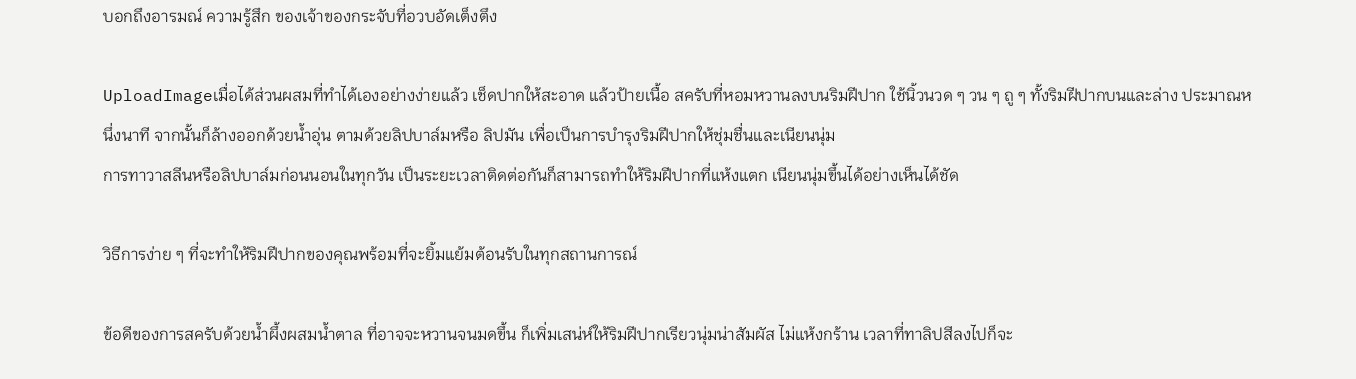บอกถึงอารมณ์ ความรู้สึก ของเจ้าของกระจับที่อวบอัดเต็งตึง

UploadImageเมื่อได้ส่วนผสมที่ทำได้เองอย่างง่ายแล้ว เช็ดปากให้สะอาด แล้วป้ายเนื้อ สครับที่หอมหวานลงบนริมฝีปาก ใช้นิ้วนวด ๆ วน ๆ ถู ๆ ทั้งริมฝีปากบนและล่าง ประมาณหนึ่งนาที จากนั้นก็ล้างออกด้วยน้ำอุ่น ตามด้วยลิปบาล์มหรือ ลิปมัน เพื่อเป็นการบำรุงริมฝีปากให้ชุ่มชื่นและเนียนนุ่ม
การทาวาสลีนหรือลิปบาล์มก่อนนอนในทุกวัน เป็นระยะเวลาติดต่อกันก็สามารถทำให้ริมฝีปากที่แห้งแตก เนียนนุ่มขึ้นได้อย่างเห็นได้ชัด

วิธีการง่าย ๆ ที่จะทำให้ริมฝีปากของคุณพร้อมที่จะยิ้มแย้มต้อนรับในทุกสถานการณ์

ข้อดีของการสครับด้วยน้ำผึ้งผสมน้ำตาล ที่อาจจะหวานจนมดขึ้น ก็เพิ่มเสน่ห์ให้ริมฝีปากเรียวนุ่มน่าสัมผัส ไม่แห้งกร้าน เวลาที่ทาลิปสีลงไปก็จะ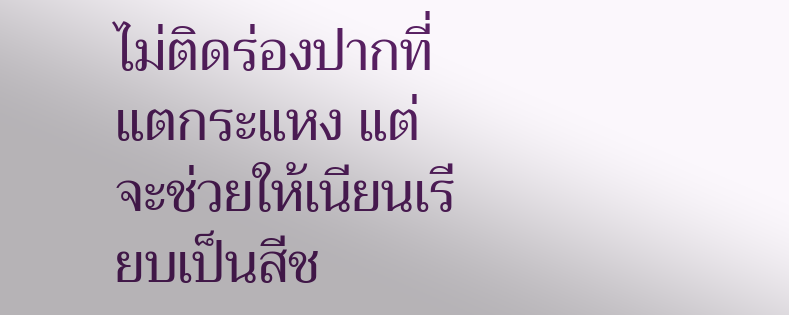ไม่ติดร่องปากที่แตกระแหง แต่จะช่วยให้เนียนเรียบเป็นสีช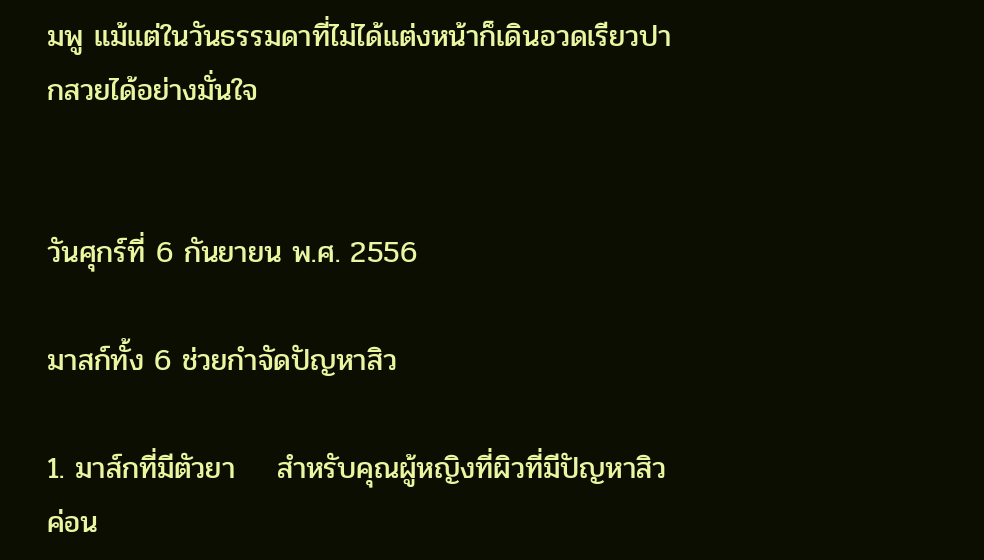มพู แม้แต่ในวันธรรมดาที่ไม่ได้แต่งหน้าก็เดินอวดเรียวปากสวยได้อย่างมั่นใจ


วันศุกร์ที่ 6 กันยายน พ.ศ. 2556

มาสก์ทั้ง 6 ช่วยกำจัดปัญหาสิว

1. มาส์กที่มีตัวยา    สำหรับคุณผู้หญิงที่ผิวที่มีปัญหาสิวค่อน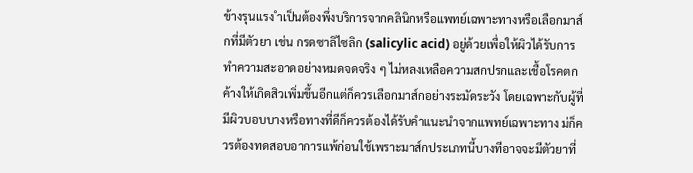ข้างรุนแรง ำเป็นต้องพึ่งบริการจากคลินิกหรือแพทย์เฉพาะทางหรือเลือกมาส์กที่มีตัวยา เช่น กรดซาลิไซลิก (salicylic acid) อยู่ด้วยเพื่อให้ผิวได้รับการทำความสะอาดอย่างหมดจดจริง ๆ ไม่หลงเหลือความสกปรกและเชื้อโรคตกค้างให้เกิดสิวเพิ่มขึ้นอีกแต่ก็ควรเลือกมาส์กอย่างระมัดระวัง โดยเฉพาะกับผู้ที่มีผิวบอบบางหรือทางที่ดีก็ควรต้องได้รับคำแนะนำจากแพทย์เฉพาะทาง ม่ก็ควรต้องทดสอบอาการแพ้ก่อนใช้เพราะมาส์กประเภทนี้บางทีอาจจะมีตัวยาที่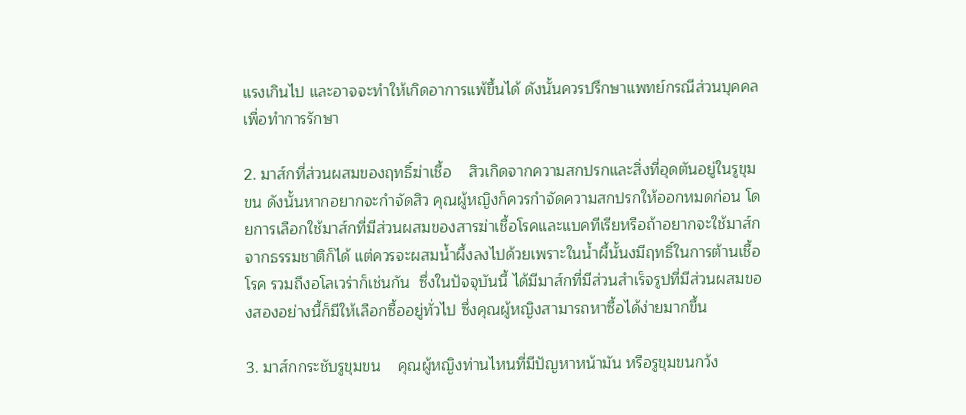แรงเกินไป และอาจจะทำให้เกิดอาการแพ้ขึ้นได้ ดังนั้นควรปรึกษาแพทย์กรณีส่วนบุคคลเพื่อทำการรักษา

2. มาส์กที่ส่วนผสมของฤทธิ์ฆ่าเชื้อ    สิวเกิดจากความสกปรกและสิ่งที่อุดตันอยู่ในรูขุมขน ดังนั้นหากอยากจะกำจัดสิว คุณผู้หญิงก็ควรกำจัดความสกปรกให้ออกหมดก่อน โดยการเลือกใช้มาส์กที่มีส่วนผสมของสารฆ่าเชื้อโรคและแบคทีเรียหรือถ้าอยากจะใช้มาส์กจากธรรมชาติก็ได้ แต่ควรจะผสมน้ำผึ้งลงไปด้วยเพราะในน้ำผึ้นั้นงมีฤทธิ์ในการต้านเชื้อโรค รวมถึงอโลเวร่าก็เช่นกัน  ซึ่งในปัจจุบันนี้ ได้มีมาส์กที่มีส่วนสำเร็จรูปที่มีส่วนผสมของสองอย่างนี้ก็มีให้เลือกซื้ออยู่ทั่วไป ซึ่งคุณผู้หญิงสามารถหาซื้อได้ง่ายมากขึ้น

3. มาส์กกระชับรูขุมขน    คุณผู้หญิงท่านไหนที่มีปัญหาหน้ามัน หรือรูขุมขนกว้ง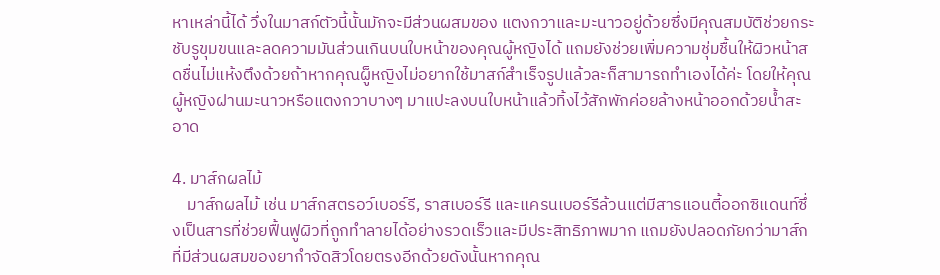หาเหล่านี้ได้ วึ่งในมาสก์ตัวนี้นั้นมักจะมีส่วนผสมของ แตงกวาและมะนาวอยู่ด้วยซึ่งมีคุณสมบัติช่วยกระชับรูขุมขนและลดความมันส่วนเกินบนใบหน้าของคุณผู้หญิงได้ แถมยังช่วยเพิ่มความชุ่มชื้นให้ผิวหน้าสดชื่นไม่แห้งตึงด้วยถ้าหากคุณผู็หญิงไม่อยากใช้มาสก์สำเร็จรูปแล้วละก็สามารถทำเองได้ค่ะ โดยให้คุณผู้หญิงฝานมะนาวหรือแตงกวาบางๆ มาแปะลงบนใบหน้าแล้วทิ้งไว้สักพักค่อยล้างหน้าออกด้วยน้ำสะอาด

4. มาส์กผลไม้
    มาส์กผลไม้ เช่น มาส์กสตรอว์เบอร์รี, ราสเบอร์รี และแครนเบอร์รีล้วนแต่มีสารแอนตี้ออกซิแดนท์ซึ่งเป็นสารที่ช่วยฟื้นฟูผิวที่ถูกทำลายได้อย่างรวดเร็วและมีประสิทธิภาพมาก แถมยังปลอดภัยกว่ามาส์กที่มีส่วนผสมของยากำจัดสิวโดยตรงอีกด้วยดังนั้นหากคุณ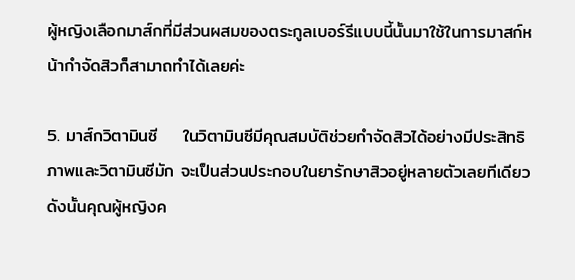ผู้หญิงเลือกมาส์กที่มีส่วนผสมของตระกูลเบอร์รีแบบนี้นั้นมาใช้ในการมาสก์หน้ากำจัดสิวก็สามาถทำได้เลยค่ะ

5. มาส์กวิตามินซี    ในวิตามินซีมีคุณสมบัติช่วยกำจัดสิวได้อย่างมีประสิทธิภาพและวิตามินซีมัก จะเป็นส่วนประกอบในยารักษาสิวอยู่หลายตัวเลยทีเดียวดังนั้นคุณผู้หญิงค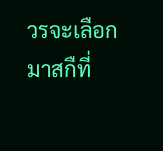วรจะเลือกมาสกืที่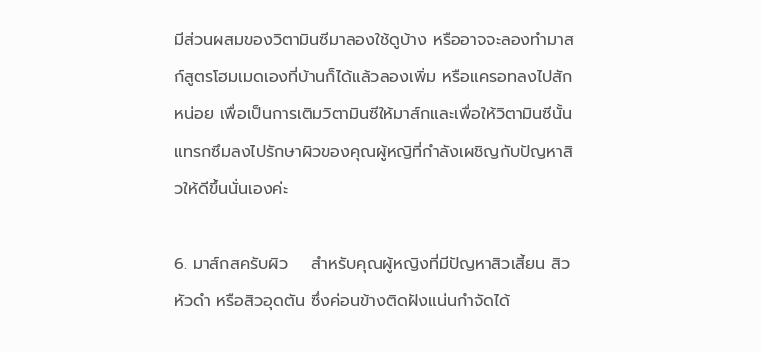มีส่วนผสมของวิตามินซีมาลองใช้ดูบ้าง หรืออาจจะลองทำมาสก์สูตรโฮมเมดเองที่บ้านก็ได้แล้วลองเพิ่ม หรือแครอทลงไปสักหน่อย เพื่อเป็นการเติมวิตามินซีให้มาส์กและเพื่อให้วิตามินซีนั้นแทรกซึมลงไปรักษาผิวของคุณผู้หญิที่กำลังเผชิญกับปัญหาสิวให้ดีขึ้นนั่นเองค่ะ

6. มาส์กสครับผิว    สำหรับคุณผู้หญิงที่มีปัญหาสิวเสี้ยน สิวหัวดำ หรือสิวอุดตัน ซึ่งค่อนข้างติดฝังแน่นกำจัดได้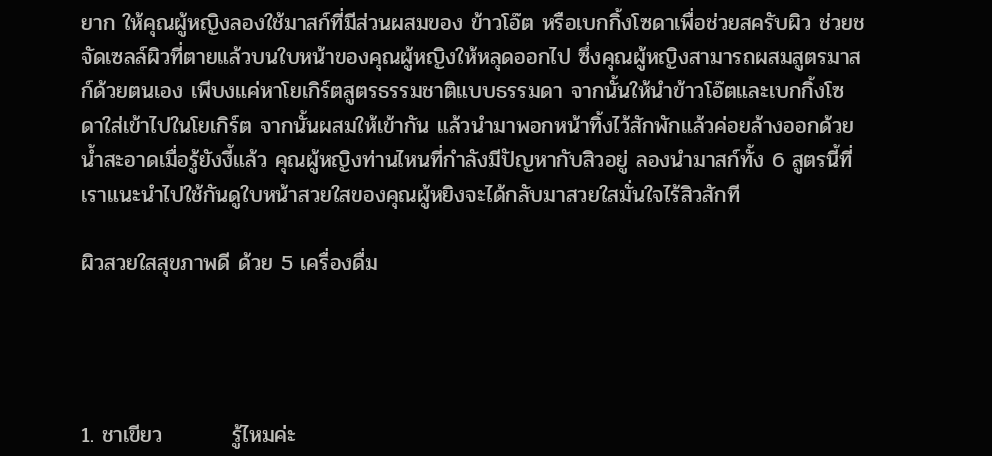ยาก ให้คุณผู้หญิงลองใช้มาสก์ที่มีส่วนผสมของ ข้าวโอ๊ต หรือเบกกิ้งโซดาเพื่อช่วยสครับผิว ช่วยชจัดเซลล์ผิวที่ตายแล้วบนใบหน้าของคุณผู้หญิงให้หลุดออกไป ซึ่งคุณผู้หญิงสามารถผสมสูตรมาสก์ด้วยตนเอง เพีบงแค่หาโยเกิร์ตสูตรธรรมชาติแบบธรรมดา จากนั้นให้นำข้าวโอ๊ตและเบกกิ้งโซดาใส่เข้าไปในโยเกิร์ต จากนั้นผสมให้เข้ากัน แล้วนำมาพอกหน้าทิ้งไว้สักพักแล้วค่อยล้างออกด้วยน้ำสะอาดเมื่อรู้ยังงี้แล้ว คุณผู้หญิงท่านไหนที่กำลังมีปัญหากับสิวอยู่ ลองนำมาสก์ทั้ง 6 สูตรนี้ที่เราแนะนำไปใช้กันดูใบหน้าสวยใสของคุณผู้หยิงจะได้กลับมาสวยใสมั่นใจไร้สิวสักที

ผิวสวยใสสุขภาพดี ด้วย 5 เครื่องดื่ม




1. ชาเขียว         รู้ไหมค่ะ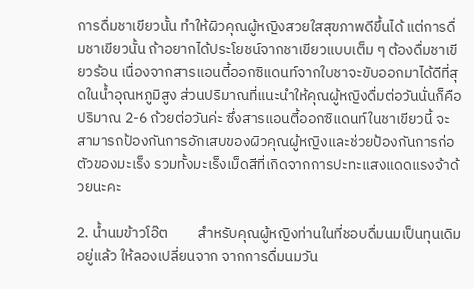การดื่มชาเขียวนั้น ทำให้ผิวคุณผู้หญิงสวยใสสุขภาพดีขึ้นได้ แต่การดื่มชาเขียวนั้น ถ้าอยากได้ประโยชน์จากชาเขียวแบบเต็ม ๆ ต้องดื่มชาเขียวร้อน เนื่องจากสารแอนตี้ออกซิแดนท์จากใบชาจะขับออกมาได้ดีที่สุดในน้ำอุณหภูมิสูง ส่วนปริมาณที่แนะนำให้คุณผู้หญิงดื่มต่อวันนั่นก็คือ ปริมาณ 2-6 ถ้วยต่อวันค่ะ ซึ่งสารแอนตี้ออกซิแดนท์ในชาเขียวนี้ จะสามารถป้องกันการอักเสบของผิวคุณผู้หญิงและช่วยป้องกันการก่อตัวของมะเร็ง รวมทั้งมะเร็งเม็ดสีที่เกิดจากการปะทะแสงแดดแรงจ้าด้วยนะคะ

2. น้ำนมข้าวโอ๊ต         สำหรับคุณผู้หญิงท่านในที่ชอบดื่มนมเป็นทุนเดิมอยู่แล้ว ให้ลองเปลี่ยนจาก จากการดื่มนมวัน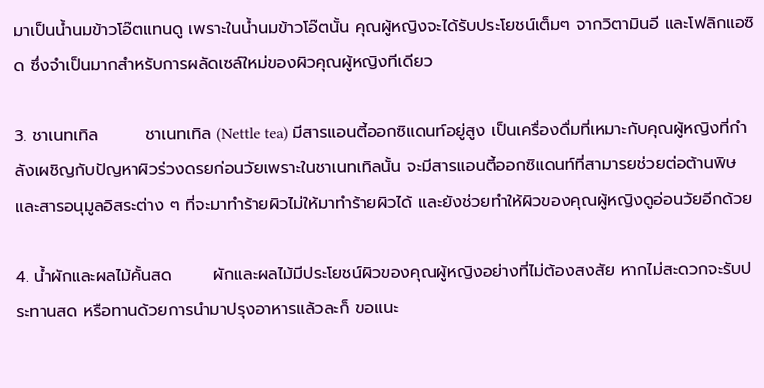มาเป็นน้ำนมข้าวโอ๊ตแทนดู เพราะในน้ำนมข้าวโอ๊ตนั้น คุณผู้หญิงจะได้รับประโยชน์เต็มๆ จากวิตามินอี และโฟลิกแอซิด ซึ่งจำเป็นมากสำหรับการผลัดเซล์ใหม่ของผิวคุณผู้หญิงทีเดียว

3. ชาเนทเทิล        ชาเนทเทิล (Nettle tea) มีสารแอนตี้ออกซิแดนท์อยู่สูง เป็นเครื่องดื่มที่เหมาะกับคุณผู้หญิงที่กำลังเผชิญกับปัญหาผิวร่วงดรยก่อนวัยเพราะในชาเนทเทิลนั้น จะมีสารแอนตี้ออกซิแดนท์ที่สามารยช่วยต่อต้านพิษและสารอนุมูลอิสระต่าง ๆ ที่จะมาทำร้ายผิวไม่ให้มาทำร้ายผิวได้ และยังช่วยทำให้ผิวของคุณผู้หญิงดูอ่อนวัยอีกด้วย

4. น้ำผักและผลไม้คั้นสด       ผักและผลไม้มีประโยชน์ผิวของคุณผู้หญิงอย่างที่ไม่ต้องสงสัย หากไม่สะดวกจะรับประทานสด หรือทานด้วยการนำมาปรุงอาหารแล้วละก็ ขอแนะ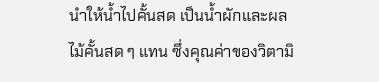นำให้น้ำไปคั้นสด เป็นน้ำผักและผลไม้คั้นสด ๆ แทน ซึ่งคุณค่าของวิตามิ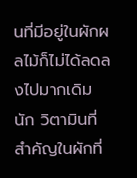นที่มีอยู่ในผักผลไม้ก็ไม่ได้ลดลงไปมากเดิมนัก วิตามินที่สำคัญในผักที่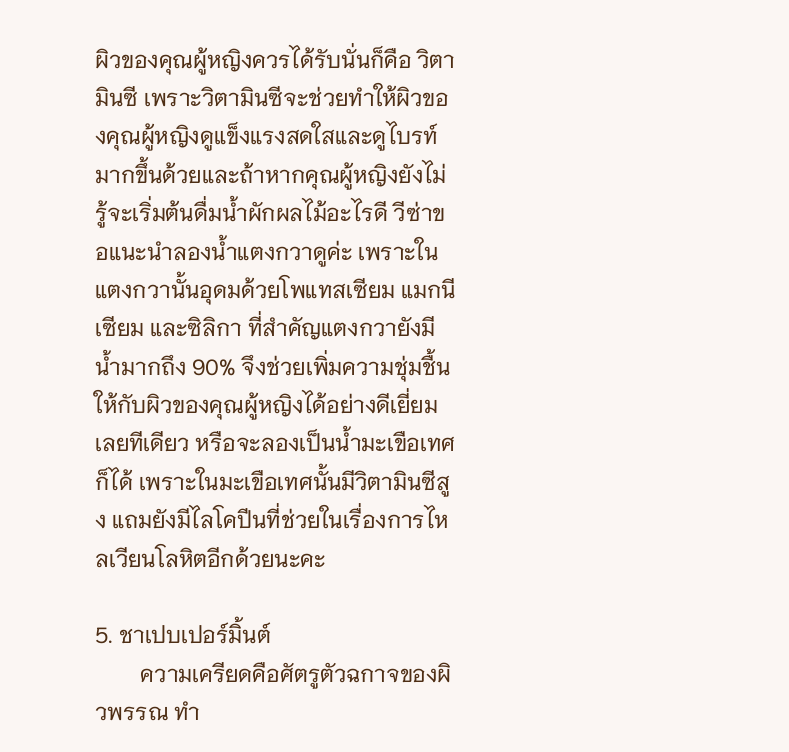ผิวของคุณผู้หญิงควรได้รับนั่นก็คือ วิตามินซี เพราะวิตามินซีจะช่วยทำให้ผิวของคุณผู้หญิงดูแข็งแรงสดใสและดูไบรท์มากขึ้นด้วยและถ้าหากคุณผู้หญิงยังไม่รู้จะเริ่มต้นดื่มน้ำผักผลไม้อะไรดี วีซ่าขอแนะนำลองน้ำแตงกวาดูค่ะ เพราะในแตงกวานั้นอุดมด้วยโพแทสเซียม แมกนีเซียม และซิลิกา ที่สำคัญแตงกวายังมีน้ำมากถึง 90% จึงช่วยเพิ่มความชุ่มชื้นให้กับผิวของคุณผู้หญิงได้อย่างดีเยี่ยมเลยทีเดียว หรือจะลองเป็นน้ำมะเขือเทศก็ได้ เพราะในมะเขือเทศนั้นมีวิตามินซีสูง แถมยังมีไลโคปีนที่ช่วยในเรื่องการไหลเวียนโลหิตอีกด้วยนะคะ

5. ชาเปบเปอร์มิ้นต์
        ความเครียดคือศัตรูตัวฉกาจของผิวพรรณ ทำ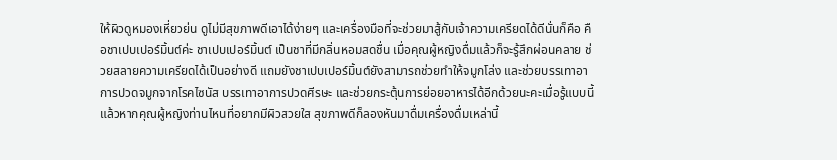ให้ผิวดูหมองเหี่ยวย่น ดูไม่มีสุขภาพดีเอาได้ง่ายๆ และเครื่องมือที่จะช่วยมาสู้กับเจ้าความเครียดได้ดีนั่นก็คือ คือชาเปบเปอร์มิ้นต์ค่ะ ชาเปบเปอร์มิ้นต์ เป็นชาที่มีกลิ่นหอมสดชื่น เมื่อคุณผู้หญิงดื่มแล้วก็จะรู้สึกผ่อนคลาย ช่วยสลายความเครียดได้เป็นอย่างดี แถมยังชาเปบเปอร์มิ้นต์ยังสามารถช่วยทำให้จมูกโล่ง และช่วยบรรเทาอาการปวดจมูกจากโรคไซนัส บรรเทาอาการปวดศีรษะ และช่วยกระตุ้นการย่อยอาหารได้อีกด้วยนะคะเมื่อรู้แบบนี้แล้วหากคุณผู้หญิงท่านไหนที่อยากมีผิวสวยใส สุขภาพดีก็ลองหันมาดื่มเครื่องดื่มเหล่านี้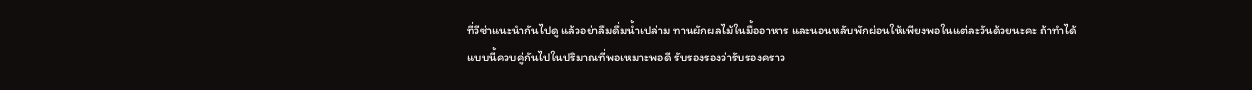ที่วีซ่าแนะนำกันไปดู แล้วอย่าลืมดื่มน้ำเปล่าม ทานผักผลไม้ในมื้ออาหาร และนอนหลับพักผ่อนให้เพียงพอในแต่ละวันด้วยนะคะ ถ้าทำได้แบบนี้ควบคู่กันไปในปริมาณที่พอเหมาะพอดี รับรองรองว่ารับรองคราว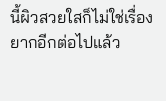นี้ผิวสวยใสก็ไม่ใช่เรื่องยากอีกต่อไปแล้ว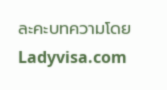ละคะบทความโดย Ladyvisa.com